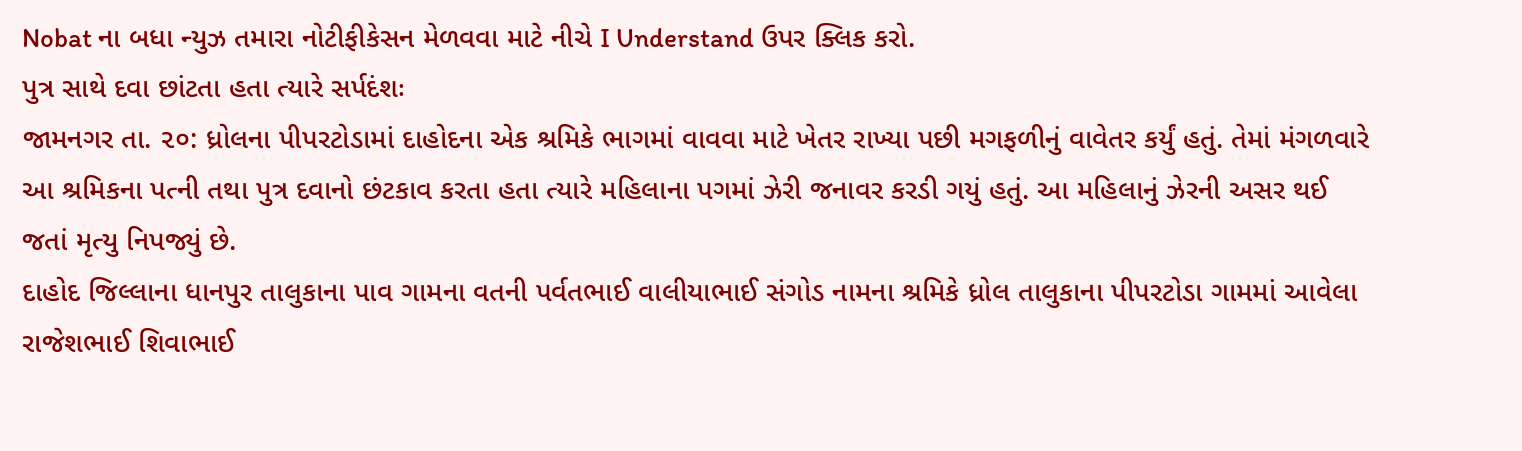Nobat ના બધા ન્યુઝ તમારા નોટીફીકેસન મેળવવા માટે નીચે I Understand ઉપર ક્લિક કરો.
પુત્ર સાથે દવા છાંટતા હતા ત્યારે સર્પદંશઃ
જામનગર તા. ૨૦: ધ્રોલના પીપરટોડામાં દાહોદના એક શ્રમિકે ભાગમાં વાવવા માટે ખેતર રાખ્યા પછી મગફળીનું વાવેતર કર્યું હતું. તેમાં મંગળવારે આ શ્રમિકના પત્ની તથા પુત્ર દવાનો છંટકાવ કરતા હતા ત્યારે મહિલાના પગમાં ઝેરી જનાવર કરડી ગયું હતું. આ મહિલાનું ઝેરની અસર થઈ જતાં મૃત્યુ નિપજ્યું છે.
દાહોદ જિલ્લાના ધાનપુર તાલુકાના પાવ ગામના વતની પર્વતભાઈ વાલીયાભાઈ સંગોડ નામના શ્રમિકે ધ્રોલ તાલુકાના પીપરટોડા ગામમાં આવેલા રાજેશભાઈ શિવાભાઈ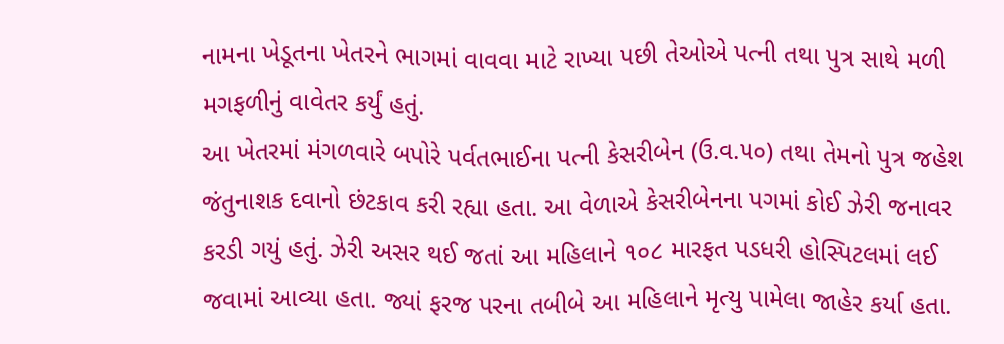નામના ખેડૂતના ખેતરને ભાગમાં વાવવા માટે રાખ્યા પછી તેઓએ પત્ની તથા પુત્ર સાથે મળી મગફળીનું વાવેતર કર્યું હતું.
આ ખેતરમાં મંગળવારે બપોરે પર્વતભાઈના પત્ની કેસરીબેન (ઉ.વ.૫૦) તથા તેમનો પુત્ર જહેશ જંતુનાશક દવાનો છંટકાવ કરી રહ્યા હતા. આ વેળાએ કેસરીબેનના પગમાં કોઈ ઝેરી જનાવર કરડી ગયું હતું. ઝેરી અસર થઈ જતાં આ મહિલાને ૧૦૮ મારફત પડધરી હોસ્પિટલમાં લઈ જવામાં આવ્યા હતા. જ્યાં ફરજ પરના તબીબે આ મહિલાને મૃત્યુ પામેલા જાહેર કર્યા હતા.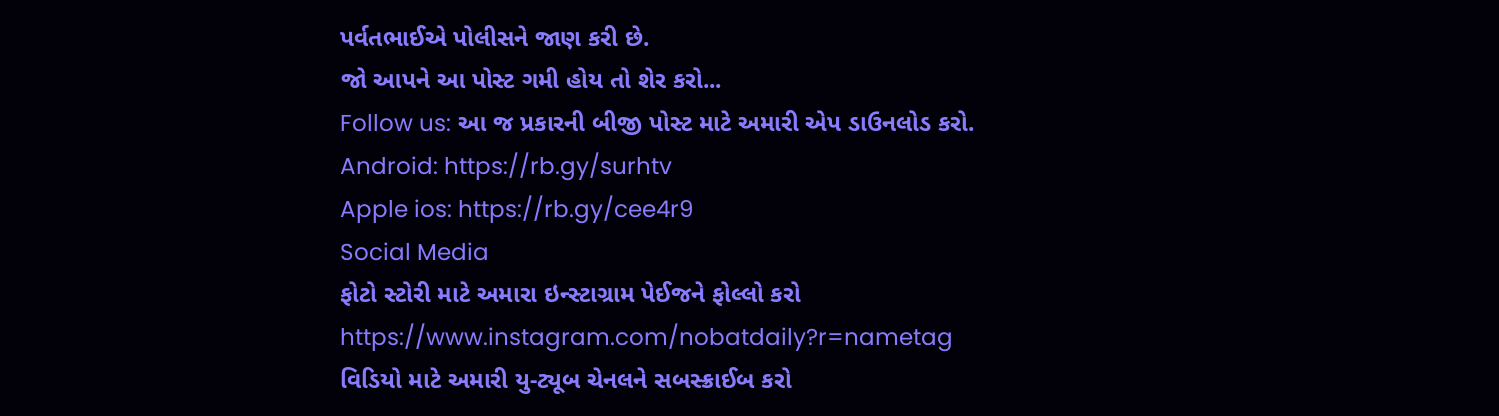પર્વતભાઈએ પોલીસને જાણ કરી છે.
જો આપને આ પોસ્ટ ગમી હોય તો શેર કરો...
Follow us: આ જ પ્રકારની બીજી પોસ્ટ માટે અમારી એપ ડાઉનલોડ કરો.
Android: https://rb.gy/surhtv
Apple ios: https://rb.gy/cee4r9
Social Media
ફોટો સ્ટોરી માટે અમારા ઇન્સ્ટાગ્રામ પેઈજને ફોલ્લો કરો
https://www.instagram.com/nobatdaily?r=nametag
વિડિયો માટે અમારી યુ-ટ્યૂબ ચેનલને સબસ્ક્રાઈબ કરો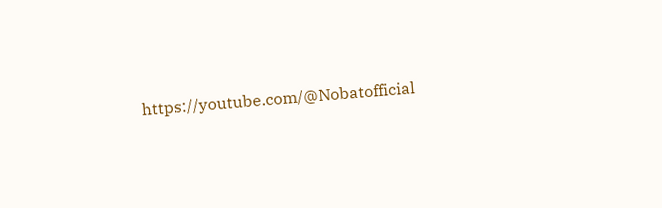https://youtube.com/@Nobatofficial